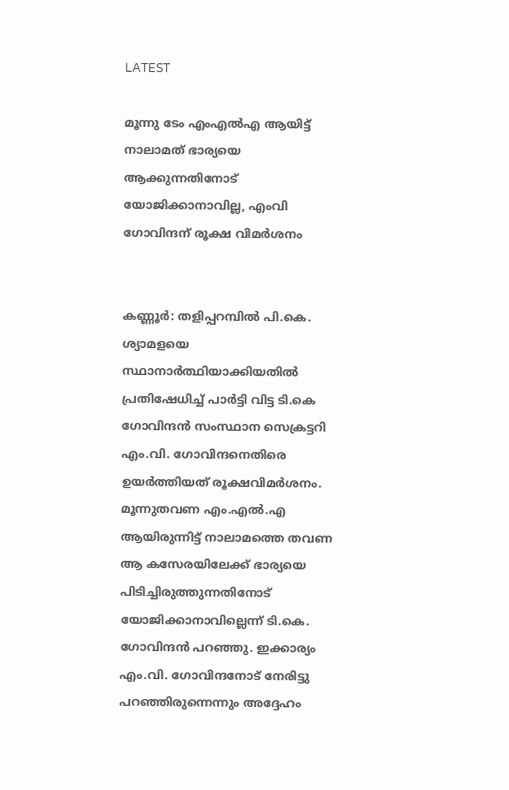LATEST

മൂന്നു ടേം എംഎൽഎ ആയിട്ട് നാലാമത് ഭാര്യയെ ആക്കുന്നതിനോട് യോജിക്കാനാവില്ല, എംവി ഗോവിന്ദന് രൂക്ഷ വിമർശനം


കണ്ണൂർ: തളിപ്പറമ്പിൽ പി.കെ. ശ്യാമളയെ സ്ഥാനാ‌ർത്ഥിയാക്കിയതിൽ പ്രതിഷേധിച്ച് പാർട്ടി വിട്ട ടി.കെ ഗോവിന്ദൻ സംസ്ഥാന സെക്രട്ടറി എം.വി. ഗോവിന്ദനെതിരെ ഉയർത്തിയത് രൂക്ഷവിമർശനം. മൂന്നുതവണ എം.എൽ.എ ആയിരുന്നിട്ട് നാലാമത്തെ തവണ ആ കസേരയിലേക്ക് ഭാര്യയെ പിടിച്ചിരുത്തുന്നതിനോട് യോജിക്കാനാവില്ലെന്ന് ടി.കെ. ഗോവിന്ദൻ പറഞ്ഞു. ഇക്കാര്യം എം.വി. ഗോവിന്ദനോട് നേരിട്ടു പറഞ്ഞിരുന്നെന്നും അദ്ദേഹം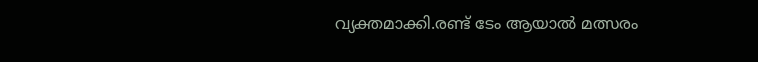വ്യക്തമാക്കി.രണ്ട് ടേം ആയാൽ മത്സരം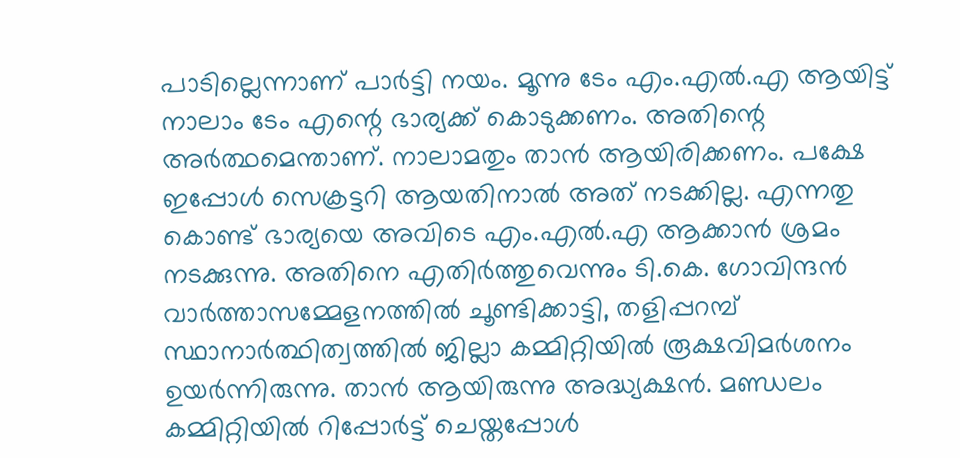പാടില്ലെന്നാണ് പാർട്ടി നയം. മൂന്നു ടേം എം.എൽ.എ ആയിട്ട് നാലാം ടേം എന്റെ ഭാര്യക്ക് കൊടുക്കണം. അതിന്റെ അർത്ഥമെന്താണ്. നാലാമതും താൻ ആയിരിക്കണം. പക്ഷേ ഇപ്പോൾ സെക്രട്ടറി ആയതിനാൽ അത് നടക്കില്ല. എന്നതു കൊണ്ട് ഭാര്യയെ അവിടെ എം.എൽ.എ ആക്കാൻ ശ്രമം നടക്കുന്നു. അതിനെ എതിർത്തുവെന്നും ടി.കെ. ഗോവിന്ദൻ വാർത്താസമ്മേളനത്തിൽ ചൂണ്ടിക്കാട്ടി, തളിപ്പറമ്പ് സ്ഥാനാർത്ഥിത്വത്തിൽ ജില്ലാ കമ്മിറ്റിയിൽ രൂക്ഷവിമർശനം ഉയർന്നിരുന്നു. താൻ ആയിരുന്നു അദ്ധ്യക്ഷൻ. മണ്ഡലം കമ്മിറ്റിയിൽ റിപ്പോർട്ട് ചെയ്തപ്പോൾ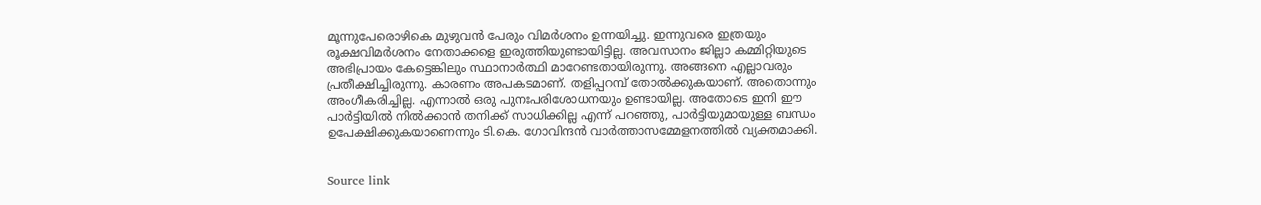മൂന്നുപേരൊഴികെ മുഴുവൻ പേരും വിമർശനം ഉന്നയിച്ചു. ഇന്നുവരെ ഇത്രയും രൂക്ഷവിമർശനം നേതാക്കളെ ഇരുത്തിയുണ്ടായിട്ടില്ല. അവസാനം ജില്ലാ കമ്മിറ്റിയുടെ അഭിപ്രായം കേട്ടെങ്കിലും സ്ഥാനാർത്ഥി മാറേണ്ടതായിരുന്നു. അങ്ങനെ എല്ലാവരും പ്രതീക്ഷിച്ചിരുന്നു. കാരണം അപകടമാണ്. തളിപ്പറമ്പ് തോൽക്കുകയാണ്. അതൊന്നും അംഗീകരിച്ചില്ല. എന്നാൽ ഒരു പുനഃപരിശോധനയും ഉണ്ടായില്ല. അതോടെ ഇനി ഈ പാർട്ടിയിൽ നിൽക്കാൻ തനിക്ക് സാധിക്കില്ല എന്ന് പറഞ്ഞു, പാർട്ടിയുമായുള്ള ബന്ധം ഉപേക്ഷിക്കുകയാണെന്നും ടി.കെ. ഗോവിന്ദൻ വാർത്താസമ്മേളനത്തിൽ വ്യക്തമാക്കി.


Source link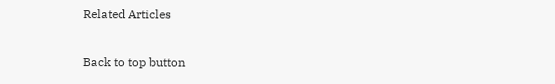Related Articles

Back to top button